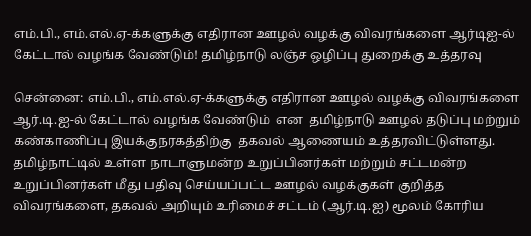எம்.பி., எம்.எல்.ஏ-க்களுக்கு எதிரான ஊழல் வழக்கு விவரங்களை ஆர்டிஐ-ல் கேட்டால் வழங்க வேண்டும்! தமிழ்நாடு லஞ்ச ஒழிப்பு துறைக்கு உத்தரவு

சென்னை: எம்.பி., எம்.எல்.ஏ-க்களுக்கு எதிரான ஊழல் வழக்கு விவரங்களை ஆர்.டி.ஐ-ல் கேட்டால் வழங்க வேண்டும்  என  தமிழ்நாடு ஊழல் தடுப்பு மற்றும் கண்காணிப்பு இயக்குநரகத்திற்கு  தகவல் ஆணையம் உத்தரவிட்டுள்ளது. தமிழ்நாட்டில் உள்ள நாடாளுமன்ற உறுப்பினர்கள் மற்றும் சட்டமன்ற உறுப்பினர்கள் மீது பதிவு செய்யப்பட்ட ஊழல் வழக்குகள் குறித்த விவரங்களை, தகவல் அறியும் உரிமைச் சட்டம் (ஆர்.டி.ஐ) மூலம் கோரிய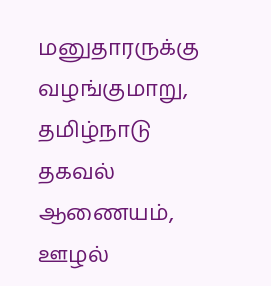மனுதாரருக்கு வழங்குமாறு, தமிழ்நாடு தகவல் ஆணையம், ஊழல்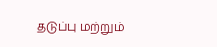தடுப்பு மற்றும்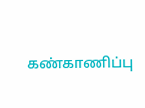கண்காணிப்பு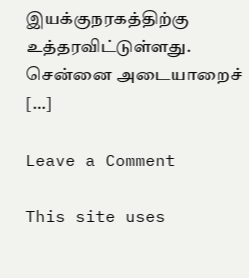இயக்குநரகத்திற்கு உத்தரவிட்டுள்ளது. சென்னை அடையாறைச் […]

Leave a Comment

This site uses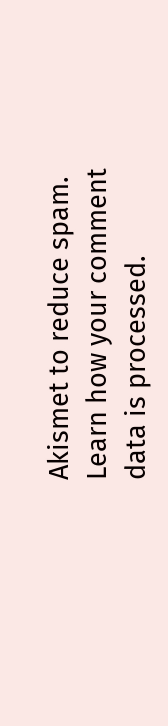Akismet to reduce spam. Learn how your comment data is processed.